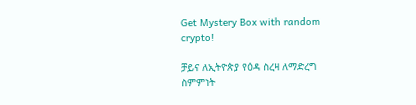Get Mystery Box with random crypto!

ቻይና ለኢትዮጵያ የዕዳ ስረዛ ለማድረግ ስምምነት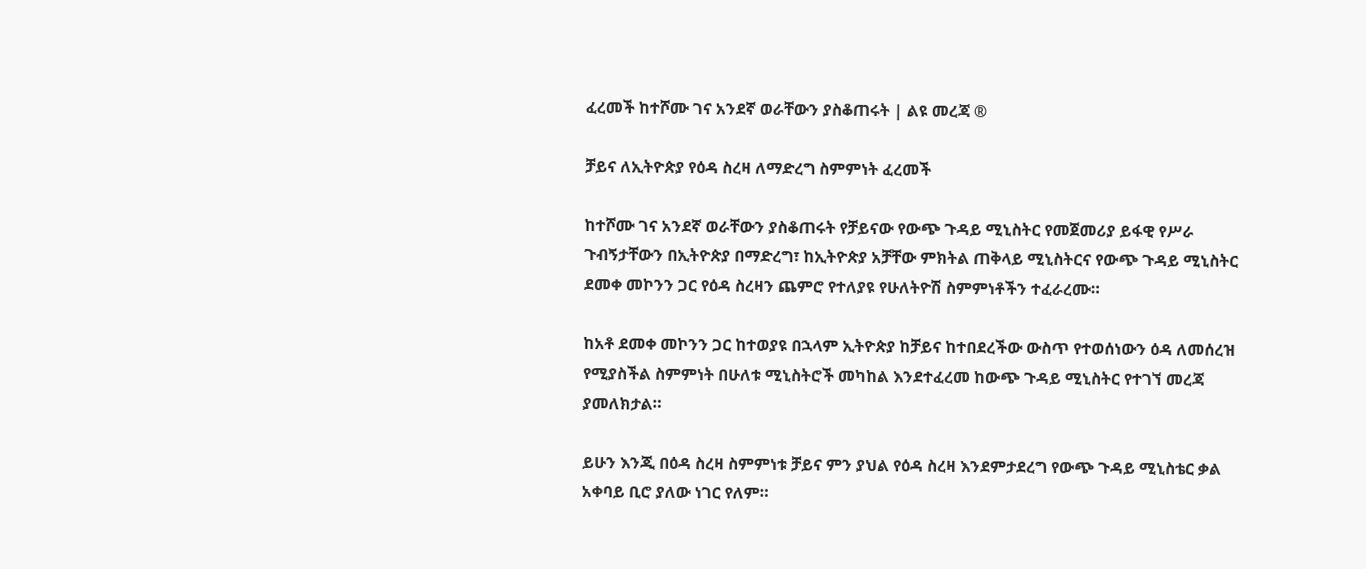ፈረመች ከተሾሙ ገና አንደኛ ወራቸውን ያስቆጠሩት | ልዩ መረጃ ®

ቻይና ለኢትዮጵያ የዕዳ ስረዛ ለማድረግ ስምምነት ፈረመች

ከተሾሙ ገና አንደኛ ወራቸውን ያስቆጠሩት የቻይናው የውጭ ጉዳይ ሚኒስትር የመጀመሪያ ይፋዊ የሥራ ጉብኝታቸውን በኢትዮጵያ በማድረግ፣ ከኢትዮጵያ አቻቸው ምክትል ጠቅላይ ሚኒስትርና የውጭ ጉዳይ ሚኒስትር ደመቀ መኮንን ጋር የዕዳ ስረዛን ጨምሮ የተለያዩ የሁለትዮሽ ስምምነቶችን ተፈራረሙ።

ከአቶ ደመቀ መኮንን ጋር ከተወያዩ በኋላም ኢትዮጵያ ከቻይና ከተበደረችው ውስጥ የተወሰነውን ዕዳ ለመሰረዝ የሚያስችል ስምምነት በሁለቱ ሚኒስትሮች መካከል እንደተፈረመ ከውጭ ጉዳይ ሚኒስትር የተገኘ መረጃ ያመለክታል።

ይሁን እንጂ በዕዳ ስረዛ ስምምነቱ ቻይና ምን ያህል የዕዳ ስረዛ እንደምታደረግ የውጭ ጉዳይ ሚኒስቴር ቃል አቀባይ ቢሮ ያለው ነገር የለም።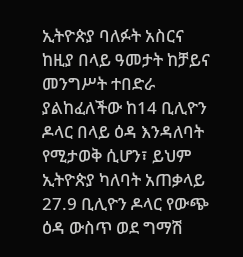ኢትዮጵያ ባለፉት አስርና ከዚያ በላይ ዓመታት ከቻይና መንግሥት ተበድራ ያልከፈለችው ከ14 ቢሊዮን ዶላር በላይ ዕዳ እንዳለባት የሚታወቅ ሲሆን፣ ይህም ኢትዮጵያ ካለባት አጠቃላይ 27.9 ቢሊዮን ዶላር የውጭ ዕዳ ውስጥ ወደ ግማሽ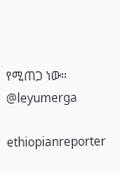የሚጠጋ ነው።
@leyumerga

ethiopianreporter